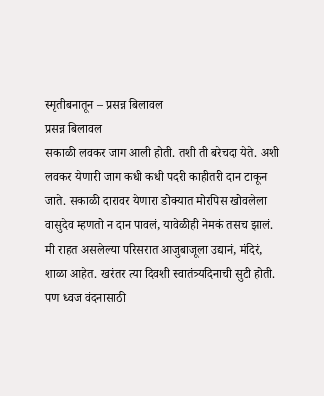स्मृतीबनातून – प्रसन्न बिलावल
प्रसन्न बिलावल
सकाळी लवकर जाग आली होती. तशी ती बरेचदा येते. अशी लवकर येणारी जाग कधी कधी पदरी काहीतरी दान टाकून जाते. सकाळी दारावर येणारा डोक्यात मोरपिस खोवलेला वासुदेव म्हणतो न दान पावलं, यावेळीही नेमकं तसच झालं.
मी राहत असलेल्या परिसरात आजुबाजूला उद्यानं, मंदिरं, शाळा आहेत. खरंतर त्या दिवशी स्वातंत्र्यदिनाची सुटी होती. पण ध्वज वंदनासाठी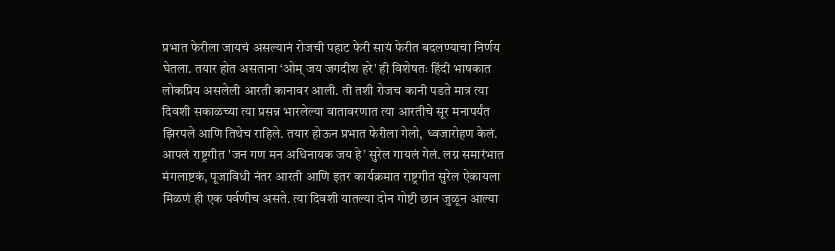प्रभात फेरीला जायचं असल्यानं रोजची पहाट फेरी सायं फेरीत बदलण्याचा निर्णय घेतला. तयार होत असताना ‘ओम् जय जगदीश हरे' ही विशेषतः हिंदी भाषकात लोकप्रिय असलेली आरती कानावर आली. ती तशी रोजच कानी पडते मात्र त्या दिवशी सकाळच्या त्या प्रसन्न भारलेल्या वातावरणात त्या आरतीचे सूर मनापर्यंत झिरपले आणि तिथेच राहिले. तयार होऊन प्रभात फेरीला गेलो, ध्वजारोहण केलं. आपलं राष्ट्रगीत 'जन गण मन अधिनायक जय हे’ सुरेल गायलं गेलं. लग्न समारंभात मंगलाष्टकं, पूजाविधी नंतर आरती आणि इतर कार्यक्रमात राष्ट्रगीत सुरेल ऐकायला मिळणं ही एक पर्वणीच असते. त्या दिवशी यातल्या दोन गोष्टी छान जुळून आल्या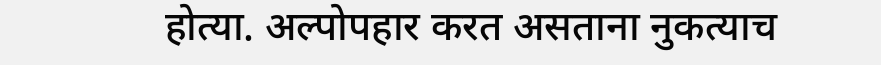होत्या. अल्पोपहार करत असताना नुकत्याच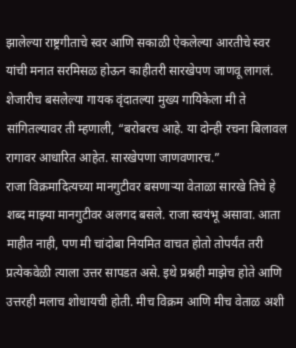झालेल्या राष्ट्रगीताचे स्वर आणि सकाळी ऐकलेल्या आरतीचे स्वर यांची मनात सरमिसळ होऊन काहीतरी सारखेपण जाणवू लागलं. शेजारीच बसलेल्या गायक वृंदातल्या मुख्य गायिकेला मी ते सांगितल्यावर ती म्हणाली, “बरोबरच आहे. या दोन्ही रचना बिलावल रागावर आधारित आहेत. सारखेपणा जाणवणारच.”
राजा विक्रमादित्यच्या मानगुटीवर बसणाऱ्या वेताळा सारखे तिचे हे शब्द माझ्या मानगुटीवर अलगद बसले. राजा स्वयंभू असावा. आता माहीत नाही, पण मी चांदोबा नियमित वाचत होतो तोपर्यंत तरी प्रत्येकवेळी त्याला उत्तर सापडत असे. इथे प्रश्नही माझेच होते आणि उत्तरही मलाच शोधायची होती. मीच विक्रम आणि मीच वेताळ अशी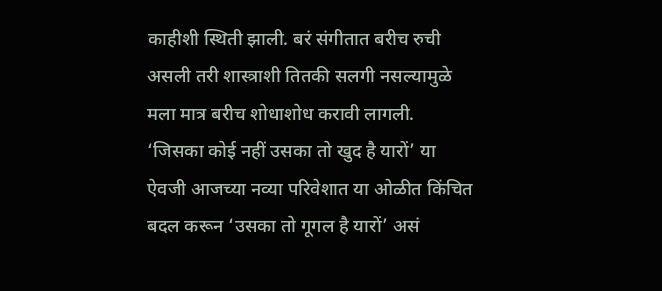काहीशी स्थिती झाली. बरं संगीतात बरीच रुची असली तरी शास्त्राशी तितकी सलगी नसल्यामुळे मला मात्र बरीच शोधाशोध करावी लागली. ‘जिसका कोई नहीं उसका तो खुद है यारों’ या ऐवजी आजच्या नव्या परिवेशात या ओळीत किंचित बदल करून ‘उसका तो गूगल है यारों’ असं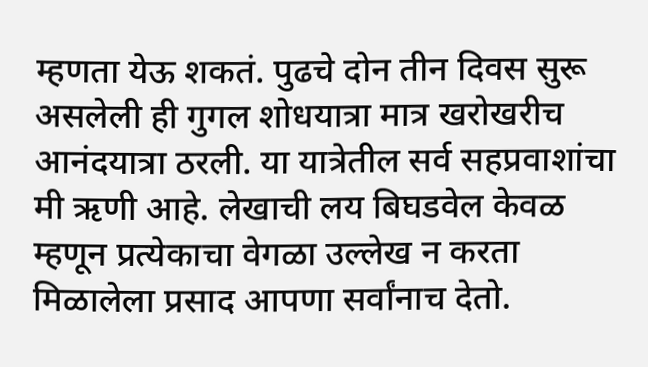म्हणता येऊ शकतं. पुढचे दोन तीन दिवस सुरू असलेली ही गुगल शोधयात्रा मात्र खरोखरीच आनंदयात्रा ठरली. या यात्रेतील सर्व सहप्रवाशांचा मी ऋणी आहे. लेखाची लय बिघडवेल केवळ म्हणून प्रत्येकाचा वेगळा उल्लेख न करता मिळालेला प्रसाद आपणा सर्वांनाच देतो.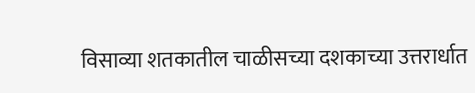विसाव्या शतकातील चाळीसच्या दशकाच्या उत्तरार्धात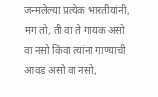जन्मलेल्या प्रत्येक भारतीयांनी, मग तो, ती वा ते गायक असो वा नसो किंवा त्यांना गाण्याची आवड असो वा नसो,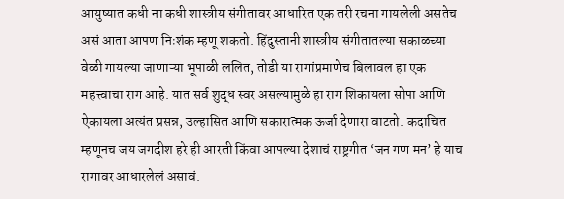आयुष्यात कधी ना कधी शास्त्रीय संगीतावर आधारित एक तरी रचना गायलेली असतेच असं आता आपण निःशंक म्हणू शकतो. हिंदुस्तानी शास्त्रीय संगीतातल्या सकाळच्या वेळी गायल्या जाणाऱ्या भूपाळी ललित, तोडी या रागांप्रमाणेच बिलावल हा एक महत्त्वाचा राग आहे. यात सर्व शुद्ध स्वर असल्यामुळे हा राग शिकायला सोपा आणि ऐकायला अत्यंत प्रसन्न, उल्हासित आणि सकारात्मक ऊर्जा देणारा वाटतो. कदाचित म्हणूनच जय जगदीश हरे ही आरती किंवा आपल्या देशाचं राष्ट्रगीत ‘जन गण मन’ हे याच रागावर आधारलेलं असावं.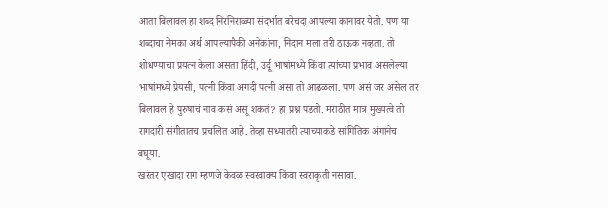आता बिलावल हा शब्द निरनिराळ्या संदर्भात बरेचदा आपल्या कानावर येतो. पण या शब्दाचा नेमका अर्थ आपल्यापैकी अनेकांना, निदान मला तरी ठाऊक नव्हता. तो शोधण्याचा प्रयत्न केला असता हिंदी, उर्दू भाषांमध्ये किंवा त्यांच्या प्रभाव असलेल्या भाषांमध्ये प्रेयसी, पत्नी किंवा अगदी पत्नी असा तो आढळला. पण असं जर असेल तर बिलावल हे पुरुषाचं नाव कसं असू शकतं? हा प्रश्न पडतो. मराठीत मात्र मुख्यत्वे तो रागदारी संगीतातच प्रचलित आहे. तेव्हा सध्यातरी त्याच्याकडे सांगितिक अंगानेच बघूया.
खरंतर एखादा राग म्हणजे केवळ स्वरवाक्य किंवा स्वराकृती नसावा.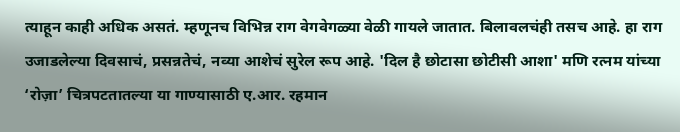त्याहून काही अधिक असतं. म्हणूनच विभिन्न राग वेगवेगळ्या वेळी गायले जातात. बिलावलचंही तसच आहे. हा राग उजाडलेल्या दिवसाचं, प्रसन्नतेचं, नव्या आशेचं सुरेल रूप आहे. 'दिल है छोटासा छोटीसी आशा' मणि रत्नम यांच्या ‘रोज़ा’ चित्रपटतातल्या या गाण्यासाठी ए.आर. रहमान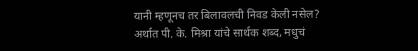यानी म्हणूनच तर बिलावलची निवड केली नसेल? अर्थात पी. के. मिश्रा यांचे सार्थक शब्द, मधुचं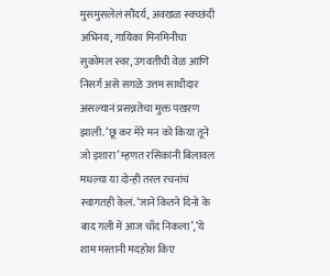मुसमुसलेलं सौंदर्य, अवखळ स्वच्छंदी अभिनय, गायिका मिनमिनीचा सुकोमल स्वर, उगवतीची वेळ आणि निसर्ग असे सगळे उत्तम साथीदार असल्यानं प्रसन्नतेचा मुक्त पखरण झाली. ‘छू कर मेरे मन को किया तूने जो इशारा’ म्हणत रसिकांनी बिलावल मधल्या या दोन्ही तरल रचनांचं स्वागतही केलं. ‘जाने कितने दिनो के बाद गली में आज चाँद निकला’,‘ये शाम मस्तानी मदहोश किए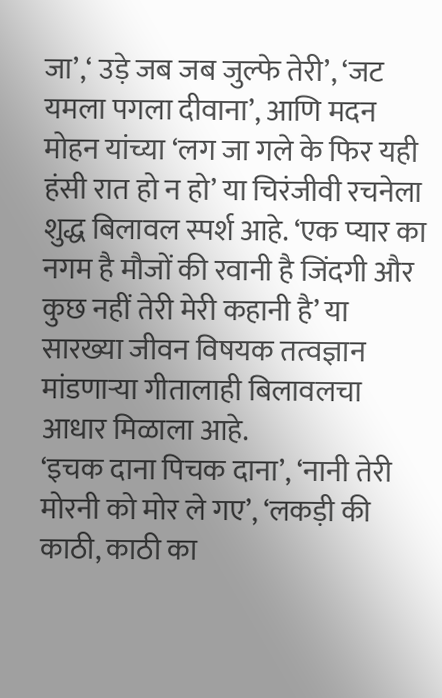जा’,‘ उड़े जब जब जुल्फे तेरी’, ‘जट यमला पगला दीवाना’, आणि मदन मोहन यांच्या ‘लग जा गले के फिर यही हंसी रात हो न हो’ या चिरंजीवी रचनेला शुद्ध बिलावल स्पर्श आहे. ‘एक प्यार का नगम है मौजों की रवानी है जिंदगी और कुछ नहीं तेरी मेरी कहानी है’ या सारख्या जीवन विषयक तत्वज्ञान मांडणाऱ्या गीतालाही बिलावलचा आधार मिळाला आहे.
‘इचक दाना पिचक दाना’, ‘नानी तेरी मोरनी को मोर ले गए’, ‘लकड़ी की काठी, काठी का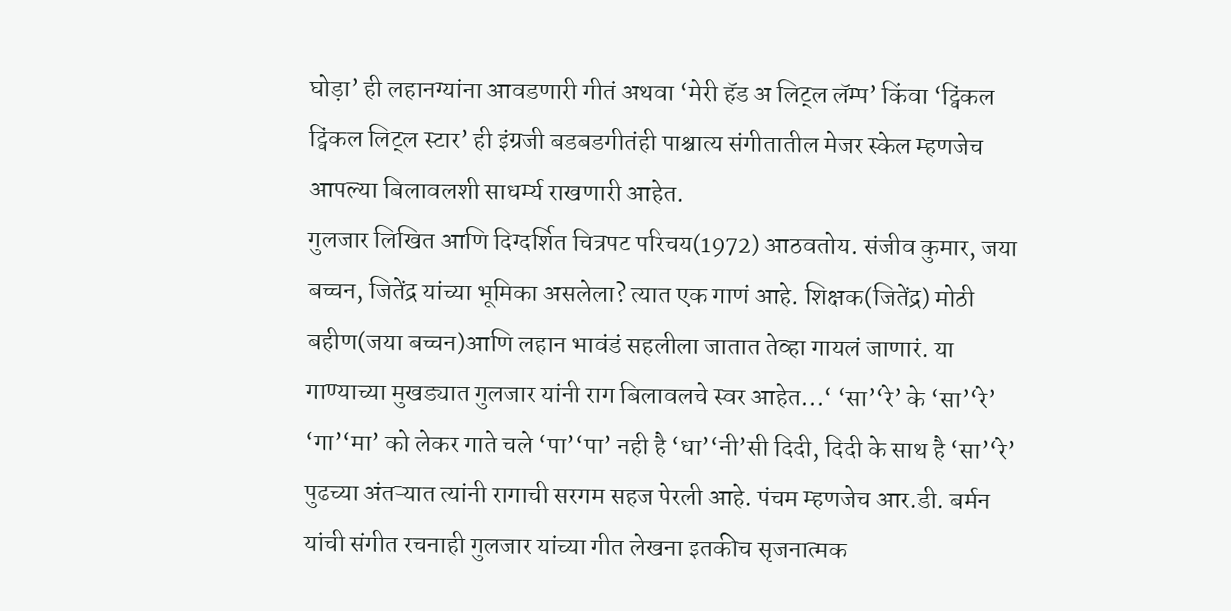घोड़ा’ ही लहानग्यांना आवडणारी गीतं अथवा ‘मेरी हॅड अ लिट्ल लॅम्प’ किंवा ‘ट्विंकल ट्विंकल लिट्ल स्टार’ ही इंग्रजी बडबडगीतंही पाश्चात्य संगीतातील मेजर स्केल म्हणजेच आपल्या बिलावलशी साधर्म्य राखणारी आहेत.
गुलजार लिखित आणि दिग्दर्शित चित्रपट परिचय(1972) आठवतोय. संजीव कुमार, जया बच्चन, जितेंद्र यांच्या भूमिका असलेला? त्यात एक गाणं आहे. शिक्षक(जितेंद्र) मोठी बहीण(जया बच्चन)आणि लहान भावंडं सहलीला जातात तेव्हा गायलं जाणारं. या गाण्याच्या मुखड्यात गुलजार यांनी राग बिलावलचे स्वर आहेत...‘ ‘सा’‘रे’ के ‘सा’‘रे’ ‘गा’‘मा’ को लेकर गाते चले ‘पा’‘पा’ नही है ‘धा’‘नी’सी दिदी, दिदी के साथ है ‘सा’‘रे’
पुढच्या अंतऱ्यात त्यांनी रागाची सरगम सहज पेरली आहे. पंचम म्हणजेच आर.डी. बर्मन यांची संगीत रचनाही गुलजार यांच्या गीत लेखना इतकीच सृजनात्मक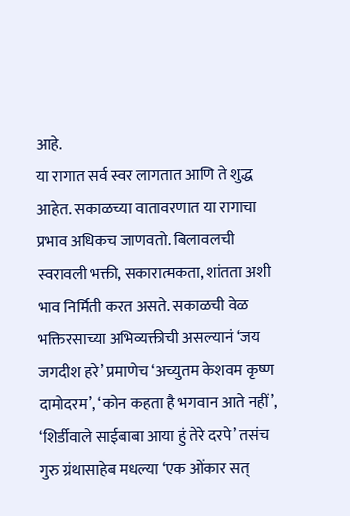आहे.
या रागात सर्व स्वर लागतात आणि ते शुद्ध आहेत. सकाळच्या वातावरणात या रागाचा प्रभाव अधिकच जाणवतो. बिलावलची स्वरावली भक्ती, सकारात्मकता, शांतता अशी भाव निर्मिती करत असते. सकाळची वेळ भक्तिरसाच्या अभिव्यक्तीची असल्यानं ‘जय जगदीश हरे’ प्रमाणेच ‘अच्युतम केशवम कृष्ण दामोदरम’, ‘कोन कहता है भगवान आते नहीं’, ‘शिर्डीवाले साईबाबा आया हुं तेरे दरपे’ तसंच गुरु ग्रंथासाहेब मधल्या ‘एक ओंकार सत्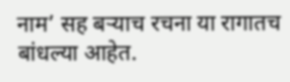नाम’ सह बऱ्याच रचना या रागातच बांधल्या आहेत.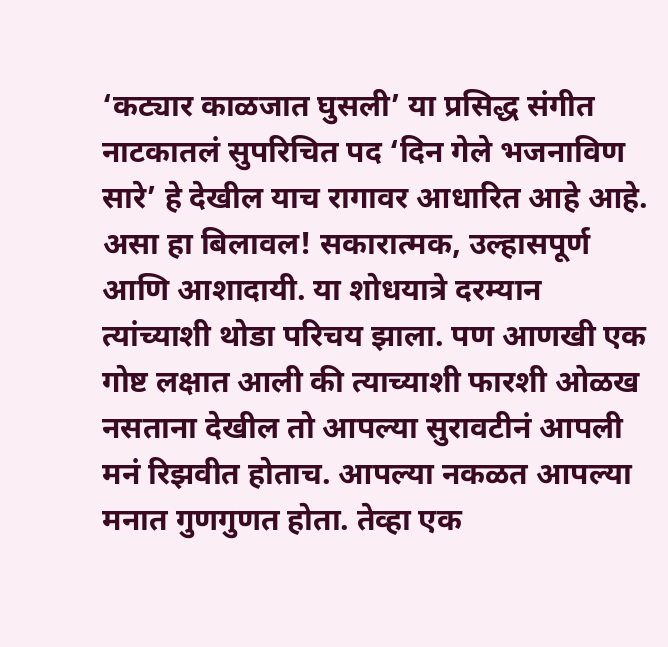‘कट्यार काळजात घुसली’ या प्रसिद्ध संगीत नाटकातलं सुपरिचित पद ‘दिन गेले भजनाविण सारे’ हे देखील याच रागावर आधारित आहे आहे.
असा हा बिलावल! सकारात्मक, उल्हासपूर्ण आणि आशादायी. या शोधयात्रे दरम्यान त्यांच्याशी थोडा परिचय झाला. पण आणखी एक गोष्ट लक्षात आली की त्याच्याशी फारशी ओळख नसताना देखील तो आपल्या सुरावटीनं आपली मनं रिझवीत होताच. आपल्या नकळत आपल्या मनात गुणगुणत होता. तेव्हा एक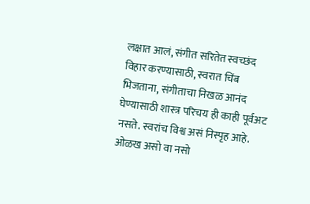लक्षात आलं, संगीत सरितेत स्वच्छंद विहार करण्यासाठी, स्वरात चिंब भिजताना, संगीताचा निखळ आनंद घेण्यासाठी शास्त्र परिचय ही काही पूर्वअट नसते. स्वरांच विश्व असं निस्पृह आहे. ओळख असो वा नसो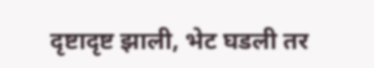दृष्टादृष्ट झाली, भेट घडली तर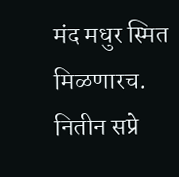मंद मधुर स्मित मिळणारच.
नितीन सप्रे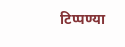टिप्पण्या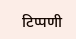टिप्पणी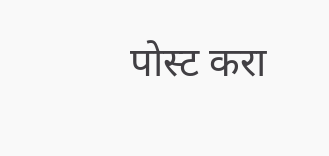पोस्ट करा